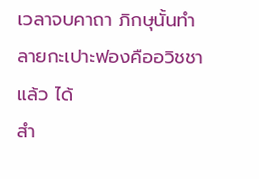เวลาจบคาถา ภิกษุนั้นทำลายกะเปาะฟองคืออวิชชาแล้ว ได้
สำ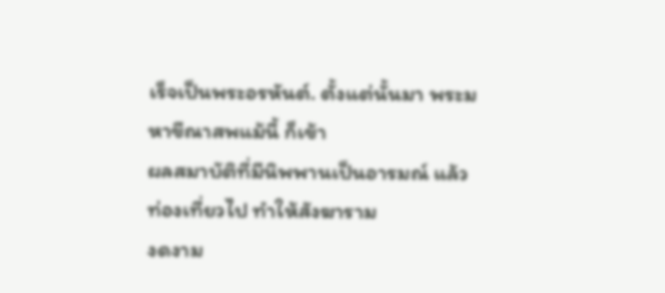เร็จเป็นพระอรหันต์. ตั้งแต่นั้นมา พระมหาขีณาสพแม้นี้ ก็เข้า
ผลสมาบัติที่มีนิพพานเป็นอารมณ์ แล้วท่องเที่ยวไป ทำให้สังฆาราม
งดงาม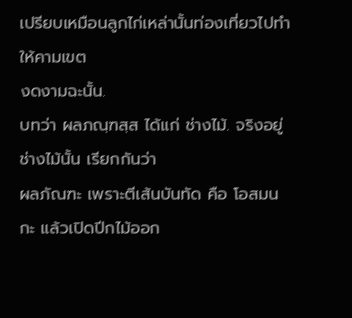เปรียบเหมือนลูกไก่เหล่านั้นท่องเที่ยวไปทำให้คามเขต
งดงามฉะนั้น.
บทว่า ผลภณฺฑสฺส ได้แก่ ช่างไม้. จริงอยู่ ช่างไม้นั้น เรียกกันว่า
ผลภัณฑะ เพราะตีเส้นบันทัด คือ โอสมนกะ แล้วเปิดปีกไม้ออก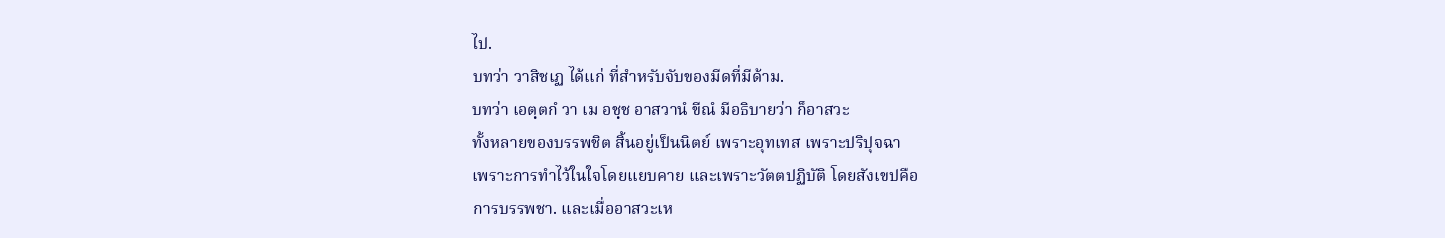ไป.
บทว่า วาสิชเฏ ได้แก่ ที่สำหรับจับของมีดที่มีด้าม.
บทว่า เอตฺตกํ วา เม อชฺช อาสวานํ ขีณํ มีอธิบายว่า ก็อาสวะ
ทั้งหลายของบรรพชิต สิ้นอยู่เป็นนิตย์ เพราะอุทเทส เพราะปริปุจฉา
เพราะการทำไว้ในใจโดยแยบคาย และเพราะวัตตปฏิบัติ โดยสังเขปคือ
การบรรพชา. และเมื่ออาสวะเห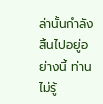ล่านั้นกำลังสิ้นไปอยู่อย่างนี้ ท่านไม่รู้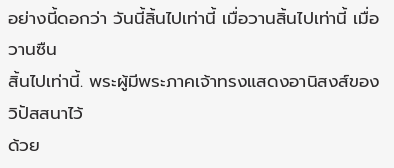อย่างนี้ดอกว่า วันนี้สิ้นไปเท่านี้ เมื่อวานสิ้นไปเท่านี้ เมื่อวานซืน
สิ้นไปเท่านี้. พระผู้มีพระภาคเจ้าทรงแสดงอานิสงส์ของวิปัสสนาไว้
ด้วย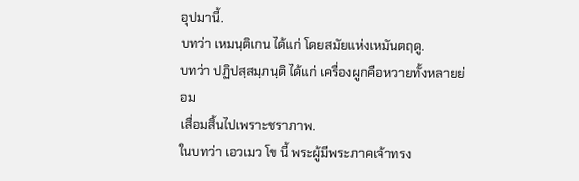อุปมานี้.
บทว่า เหมนฺติเกน ได้แก่ โดยสมัยแห่งเหมันตฤดู.
บทว่า ปฏิปสฺสมฺภนฺติ ได้แก่ เครื่องผูกคือหวายทั้งหลายย่อม
เสื่อมสิ้นไปเพราะชราภาพ.
ในบทว่า เอวเมว โข นี้ พระผู้มีพระภาคเจ้าทรง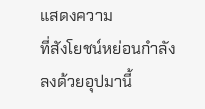แสดงความ
ที่สังโยชน์หย่อนกำลังลงด้วยอุปมานี้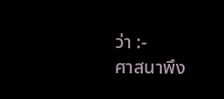ว่า :-
ศาสนาพึง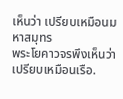เห็นว่า เปรียบเหมือนมหาสมุทร
พระโยคาวจรพึงเห็นว่า เปรียบเหมือนเรือ.